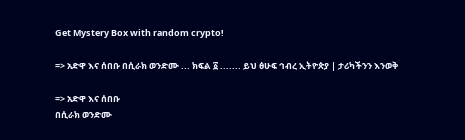Get Mystery Box with random crypto!

=> አድዋ እና ሰበቡ በሲራክ ወንድሙ ... ክፍል ፩ ....... ይህ ፅሁፍ ኅብረ ኢትዮጵያ | ታሪካችንን እንወቅ

=> አድዋ እና ሰበቡ
በሲራክ ወንድሙ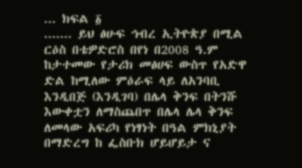... ክፍል ፩
....... ይህ ፅሁፍ ኅብረ ኢትዮጵያ በሚል ርዕስ በቴዎድሮስ በየነ በ2008 ዓ.ም ከታተመው የታሪክ መፅሀፍ ውስጥ የአድዋ ድል ከሚለው ምዕራፍ ላይ ለአንባቢ እንዲበጅ (እንዲገባ) በሌላ ቅንፍ በትንሹ እውቀቷን ለማስጨበጥ በሌላ ሌላ ቅንፍ ለመላው አፍሪካ የነፃነት በዓል ምክኒያት በማድረግ ከ ፌስቡክ ሆይሆይታ ና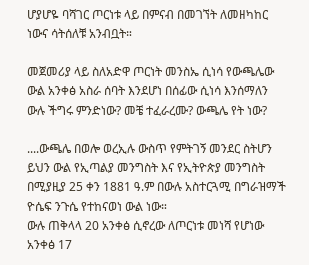ሆያሆዬ ባሻገር ጦርነቱ ላይ በምናብ በመገኘት ለመዘካከር ነውና ሳትሰለቹ አንብቧት።

መጀመሪያ ላይ ስለአድዋ ጦርነት መንስኤ ሲነሳ የውጫሌው ውል አንቀፅ አስራ ሰባት እንደሆነ በሰፊው ሲነሳ እንሰማለን
ውሉ ችግሩ ምንድነው? መቼ ተፈራረሙ? ውጫሌ የት ነው?

....ውጫሌ በወሎ ወረኢሉ ውስጥ የምትገኝ መንደር ስትሆን ይህን ውል የኢጣልያ መንግስት እና የኢትዮጵያ መንግስት በሚያዚያ 25 ቀን 1881 ዓ.ም በውሉ አስተርጓሚ በግራዝማች ዮሴፍ ንጉሴ የተከናወነ ውል ነው።
ውሉ ጠቅላላ 20 አንቀፅ ሲኖረው ለጦርነቱ መነሻ የሆነው አንቀፅ 17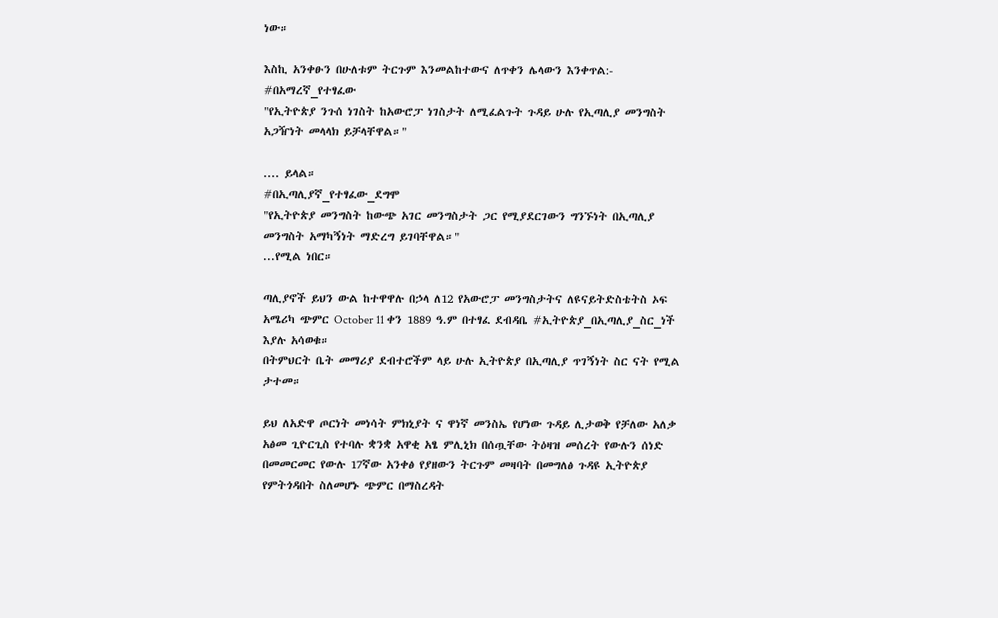ነው።

እስኪ አንቀፁን በሁለቱም ትርጉም እንመልከተውና ለጥቀን ሌላውን እንቀጥል:-
#በአማረኛ_የተፃፈው
"የኢትዮጵያ ንጉሰ ነገስት ከአውሮፓ ነገስታት ለሚፈልጉት ጉዳይ ሁሉ የኢጣሊያ መንግስት አጋዥነት መላላክ ይቻላቸዋል።"

.... ይላል።
#በኢጣሊያኛ_የተፃፈው_ደግሞ
"የኢትዮጵያ መንግስት ከውጭ አገር መንግስታት ጋር የሚያደርገውን ግንኙነት በኢጣሊያ መንግስት አማካኝነት ማድረግ ይገባቸዋል።"
...የሚል ነበር።

ጣሊያኖች ይህን ውል ከተዋዋሉ በኃላ ለ12 የአውሮፓ መንግስታትና ለዩናይትድስቴትስ ኦፍ አሜሪካ ጭምር October 11 ቀን 1889 ዓ.ም በተፃፈ ደብዳቤ #ኢትዮጵያ_በኢጣሊያ_ስር_ነች እያሉ አሳወቁ።
በትምህርት ቤት መማሪያ ደብተሮችም ላይ ሁሉ ኢትዮጵያ በኢጣሊያ ጥገኝነት ስር ናት የሚል ታተመ።

ይህ ለአድዋ ጦርነት መነሳት ምክኒያት ና ዋነኛ መንስኤ የሆነው ጉዳይ ሊታወቅ የቻለው አለቃ አፅመ ጊዮርጊስ የተባሉ ቋንቋ አዋቂ አፄ ምሊኒክ በሰጧቸው ትዕዛዝ መሰረት የውሉን ሰነድ በመመርመር የውሉ 17ኛው አንቀፅ የያዘውን ትርጉም መዛባት በመግለፅ ጉዳዩ ኢትዮጵያ የምትጎዳበት ስለመሆኑ ጭምር በማስረዳት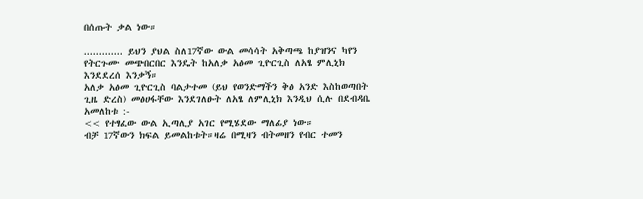በሰጡት ቃል ነው።

............. ይህን ያህል ስለ17ኛው ውል መሳሳት አቅጣጫ ከያዝንና ካየን የትርጉሙ መጭበርበር እንዴት ከአለቃ አፅመ ጊዮርጊስ ለአፄ ምሊኒክ እንደደረሰ እንቃኝ።
አለቃ አፅመ ጊዮርጊስ ባልታተመ (ይህ የወንድማችን ቅፅ አንድ እስከወጣበት ጊዜ ድረስ) መፅሀፋቸው እንደገለፁት ለአፄ ለምሊኒክ እንዲህ ሲሉ በደብዳቤ አመለከቱ :-
<< የተፃፈው ውል ኢጣሊያ አገር የሚሄደው ማለፊያ ነው።
ብቻ 17ኛውን ክፍል ይመልከቱት።ዛሬ በሚዛን ብትመዘን የብር ተመን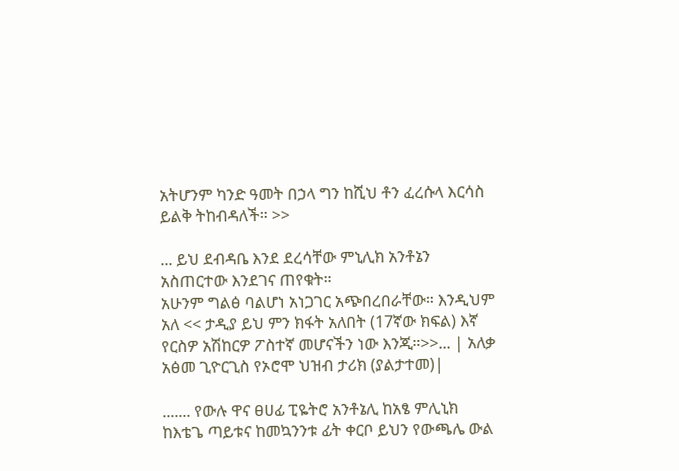አትሆንም ካንድ ዓመት በኃላ ግን ከሺህ ቶን ፈረሱላ እርሳስ ይልቅ ትከብዳለች። >>

... ይህ ደብዳቤ እንደ ደረሳቸው ምኒሊክ አንቶኔን አስጠርተው እንደገና ጠየቁት።
አሁንም ግልፅ ባልሆነ አነጋገር አጭበረበራቸው። እንዲህም አለ << ታዲያ ይህ ምን ክፋት አለበት (17ኛው ክፍል) እኛ የርስዎ አሽከርዎ ፖስተኛ መሆናችን ነው እንጂ።>>... | አለቃ አፅመ ጊዮርጊስ የኦሮሞ ህዝብ ታሪክ (ያልታተመ)|

....... የውሉ ዋና ፀሀፊ ፒዬትሮ አንቶኔሊ ከአፄ ምሊኒክ ከእቴጌ ጣይቱና ከመኳንንቱ ፊት ቀርቦ ይህን የውጫሌ ውል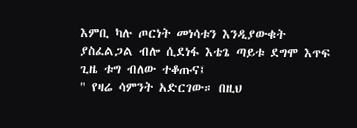እምቢ ካሉ ጦርነት መነሳቱን እንዲያውቁት ያስፈልጋል ብሎ ሲደነፋ እቴጌ ጣይቱ ደግሞ እጥፍ ጊዜ ቱግ ብለው ተቆጡና፤
" የዛሬ ሳምንት አድርገው። በዚህ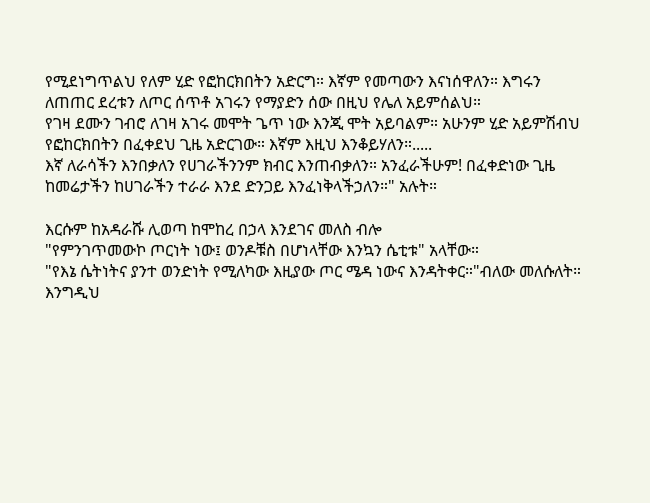የሚደነግጥልህ የለም ሂድ የፎከርክበትን አድርግ። እኛም የመጣውን እናነሰዋለን። እግሩን ለጠጠር ደረቱን ለጦር ሰጥቶ አገሩን የማያድን ሰው በዚህ የሌለ አይምሰልህ።
የገዛ ደሙን ገብሮ ለገዛ አገሩ መሞት ጌጥ ነው እንጂ ሞት አይባልም። አሁንም ሂድ አይምሽብህ የፎከርክበትን በፈቀደህ ጊዜ አድርገው። እኛም እዚህ እንቆይሃለን።.....
እኛ ለራሳችን እንበቃለን የሀገራችንንም ክብር እንጠብቃለን። አንፈራችሁም! በፈቀድነው ጊዜ ከመሬታችን ከሀገራችን ተራራ እንደ ድንጋይ እንፈነቅላችኃለን።" አሉት።

እርሱም ከአዳራሹ ሊወጣ ከሞከረ በኃላ እንደገና መለስ ብሎ
"የምንገጥመውኮ ጦርነት ነው፤ ወንዶቹስ በሆነላቸው እንኳን ሴቲቱ" አላቸው።
"የእኔ ሴትነትና ያንተ ወንድነት የሚለካው እዚያው ጦር ሜዳ ነውና እንዳትቀር።"ብለው መለሱለት።
እንግዲህ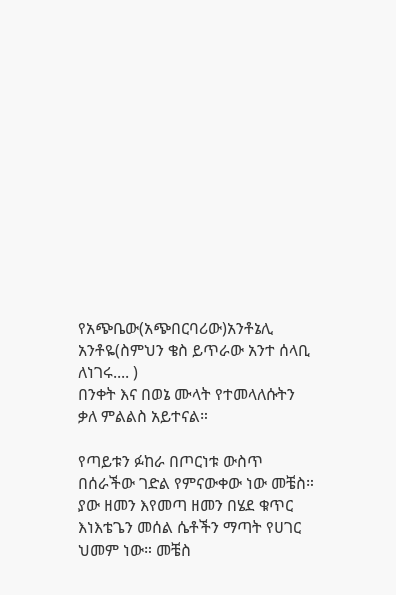የአጭቤው(አጭበርባሪው)አንቶኔሊ አንቶዬ(ስምህን ቄስ ይጥራው አንተ ሰላቢ ለነገሩ.... )
በንቀት እና በወኔ ሙላት የተመላለሱትን ቃለ ምልልስ አይተናል።

የጣይቱን ፉከራ በጦርነቱ ውስጥ በሰራችው ገድል የምናውቀው ነው መቼስ።
ያው ዘመን እየመጣ ዘመን በሄደ ቁጥር እነእቴጌን መሰል ሴቶችን ማጣት የሀገር ህመም ነው። መቼስ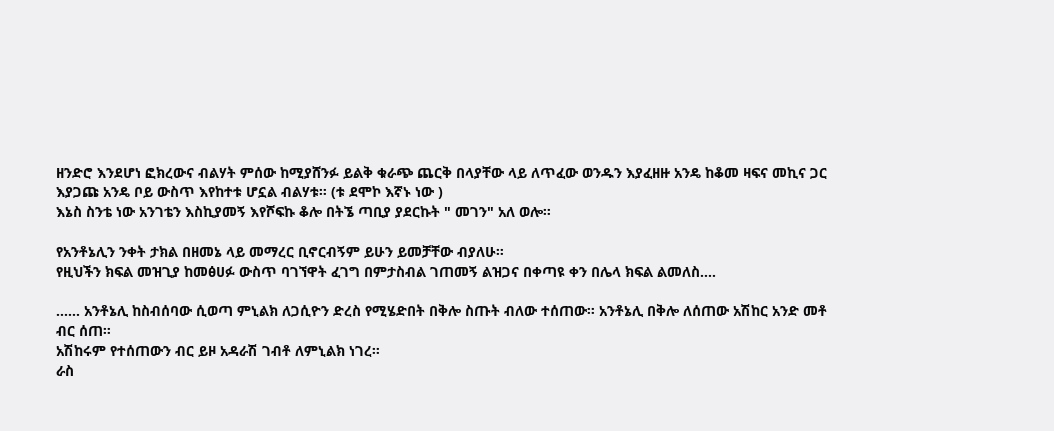ዘንድሮ እንደሆነ ፎክረውና ብልሃት ምሰው ከሚያሸንፉ ይልቅ ቁራጭ ጨርቅ በላያቸው ላይ ለጥፈው ወንዱን እያፈዘዙ አንዴ ከቆመ ዛፍና መኪና ጋር እያጋጩ አንዴ ቦይ ውስጥ እየከተቱ ሆኗል ብልሃቱ። (ቱ ደሞኮ እኛኑ ነው )
እኔስ ስንቴ ነው አንገቴን እስኪያመኝ እየሾፍኩ ቆሎ በትኜ ጣቢያ ያደርኩት " መገን" አለ ወሎ።

የአንቶኔሊን ንቀት ታክል በዘመኔ ላይ መማረር ቢኖርብኝም ይሁን ይመቻቸው ብያለሁ።
የዚህችን ክፍል መዝጊያ ከመፅሀፉ ውስጥ ባገኘዋት ፈገግ በምታስብል ገጠመኝ ልዝጋና በቀጣዩ ቀን በሌላ ክፍል ልመለስ....

...... አንቶኔሊ ከስብሰባው ሲወጣ ምኒልክ ለጋሲዮን ድረስ የሚሄድበት በቅሎ ስጡት ብለው ተሰጠው። አንቶኔሊ በቅሎ ለሰጠው አሽከር አንድ መቶ ብር ሰጠ።
አሽከሩም የተሰጠውን ብር ይዞ አዳራሽ ገብቶ ለምኒልክ ነገረ።
ራስ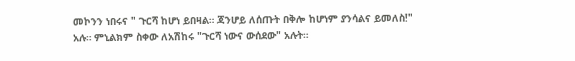መኮንን ነበሩና " ጉርሻ ከሆነ ይበዛል። ጃንሆይ ለሰጡት በቅሎ ከሆነም ያንሳልና ይመለስ!" አሉ። ምኒልክም ስቀው ለአሽከሩ "ጉርሻ ነውና ውሰደው" አሉት።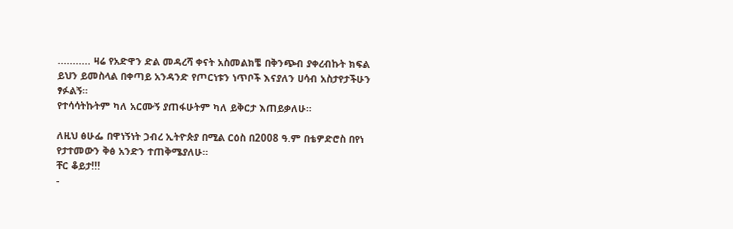........... ዛሬ የአድዋን ድል መዳረሻ ቀናት አስመልክቼ በቅንጭብ ያቀረብኩት ክፍል ይህን ይመስላል በቀጣይ አንዳንድ የጦርነቱን ነጥቦች እናያለን ሀሳብ አስታየታችሁን ፃፉልኝ።
የተሳሳትኩትም ካለ አርሙኝ ያጠፋሁትም ካለ ይቅርታ እጠይቃለሁ።

ለዚህ ፅሁፌ በዋነኝነት ኃብረ ኢትዮጵያ በሚል ርዕስ በ2008 ዓ.ም በቴዎድሮስ በየነ የታተመውን ቅፅ አንድን ተጠቅሜያለሁ።
ቸር ቆይታ!!!
-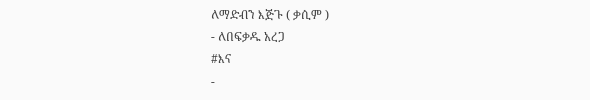ለማድብን እጅጉ ( ቃሲም )
- ለበፍቃዱ አረጋ
#እና
-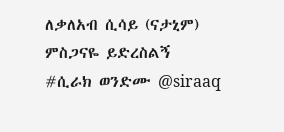ለቃለአብ ሲሳይ (ናታኒም)
ምስጋናዬ ይድረስልኝ
#ሲራክ ወንድሙ @siraaq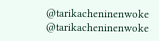@tarikacheninenwoke
@tarikacheninenwoke